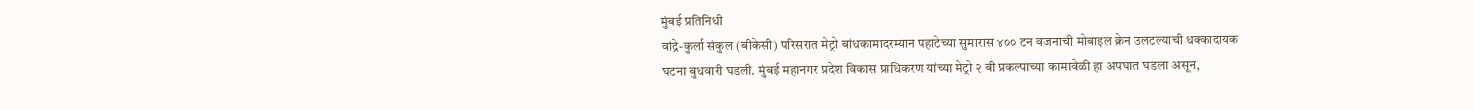मुंबई प्रतिनिधी
वांद्रे-कुर्ला संकुल (बीकेसी) परिसरात मेट्रो बांधकामादरम्यान पहाटेच्या सुमारास ४०० टन वजनाची मोबाइल क्रेन उलटल्याची धक्कादायक घटना बुधवारी घडली. मुंबई महानगर प्रदेश विकास प्राधिकरण यांच्या मेट्रो २ बी प्रकल्पाच्या कामावेळी हा अपघात घडला असून,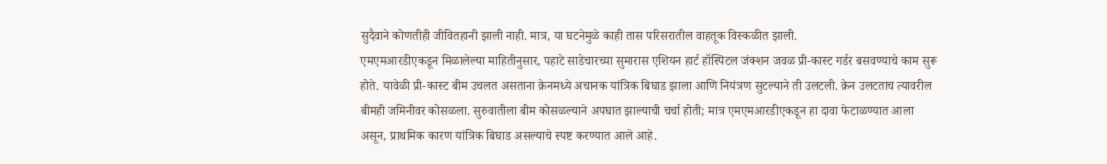सुदैवाने कोणतीही जीवितहानी झाली नाही. मात्र, या घटनेमुळे काही तास परिसरातील वाहतूक विस्कळीत झाली.
एमएमआरडीएकडून मिळालेल्या माहितीनुसार, पहाटे साडेचारच्या सुमारास एशियन हार्ट हॉस्पिटल जंक्शन जवळ प्री-कास्ट गर्डर बसवण्याचे काम सुरू होते. यावेळी प्री-कास्ट बीम उचलत असताना क्रेनमध्ये अचानक यांत्रिक बिघाड झाला आणि नियंत्रण सुटल्याने ती उलटली. क्रेन उलटताच त्यावरील बीमही जमिनीवर कोसळला. सुरुवातीला बीम कोसळल्याने अपघात झाल्याची चर्चा होती; मात्र एमएमआरडीएकडून हा दावा फेटाळण्यात आला असून, प्राथमिक कारण यांत्रिक बिघाड असल्याचे स्पष्ट करण्यात आले आहे.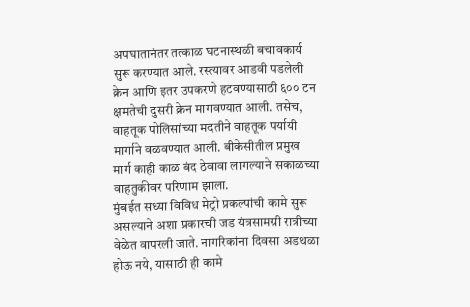अपघातानंतर तत्काळ घटनास्थळी बचावकार्य सुरू करण्यात आले. रस्त्यावर आडवी पडलेली क्रेन आणि इतर उपकरणे हटवण्यासाठी ६०० टन क्षमतेची दुसरी क्रेन मागवण्यात आली. तसेच, वाहतूक पोलिसांच्या मदतीने वाहतूक पर्यायी मार्गाने वळवण्यात आली. बीकेसीतील प्रमुख मार्ग काही काळ बंद ठेवावा लागल्याने सकाळच्या वाहतुकीवर परिणाम झाला.
मुंबईत सध्या विविध मेट्रो प्रकल्पांची कामे सुरू असल्याने अशा प्रकारची जड यंत्रसामग्री रात्रीच्या वेळेत वापरली जाते. नागरिकांना दिवसा अडथळा होऊ नये, यासाठी ही कामे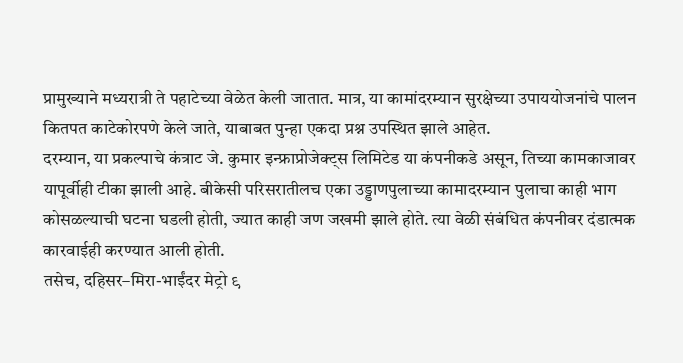प्रामुख्याने मध्यरात्री ते पहाटेच्या वेळेत केली जातात. मात्र, या कामांदरम्यान सुरक्षेच्या उपाययोजनांचे पालन कितपत काटेकोरपणे केले जाते, याबाबत पुन्हा एकदा प्रश्न उपस्थित झाले आहेत.
दरम्यान, या प्रकल्पाचे कंत्राट जे. कुमार इन्फ्राप्रोजेक्ट्स लिमिटेड या कंपनीकडे असून, तिच्या कामकाजावर यापूर्वीही टीका झाली आहे. बीकेसी परिसरातीलच एका उड्डाणपुलाच्या कामादरम्यान पुलाचा काही भाग कोसळल्याची घटना घडली होती, ज्यात काही जण जखमी झाले होते. त्या वेळी संबंधित कंपनीवर दंडात्मक कारवाईही करण्यात आली होती.
तसेच, दहिसर–मिरा-भाईंदर मेट्रो ९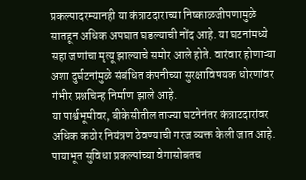प्रकल्पादरम्यानही या कंत्राटदाराच्या निष्काळजीपणामुळे सातहून अधिक अपघात घडल्याची नोंद आहे. या घटनांमध्ये सहा जणांचा मृत्यू झाल्याचे समोर आले होते. वारंवार होणाऱ्या अशा दुर्घटनांमुळे संबंधित कंपनीच्या सुरक्षाविषयक धोरणांवर गंभीर प्रश्नचिन्ह निर्माण झाले आहे.
या पार्श्वभूमीवर, बीकेसीतील ताज्या घटनेनंतर कंत्राटदारांवर अधिक कठोर नियंत्रण ठेवण्याची गरज व्यक्त केली जात आहे. पायाभूत सुविधा प्रकल्पांच्या वेगासोबतच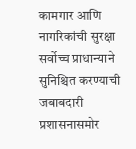कामगार आणि नागरिकांची सुरक्षा सर्वोच्च प्राधान्याने सुनिश्चित करण्याची जबाबदारी प्रशासनासमोर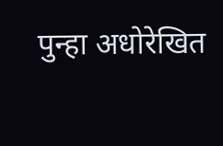पुन्हा अधोरेखित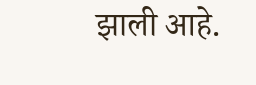झाली आहे.